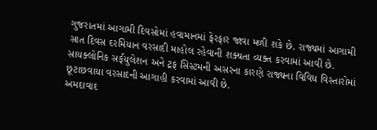ગુજરાતમાં આગામી દિવસોમાં હવામાનમાં ફેરફાર જાવા મળી શકે છે. રાજ્યમાં આગામી સાત દિવસ દરમિયાન વરસાદી માહોલ રહેવાની શક્યતા વ્યક્ત કરવામાં આવી છે. સાયક્લોનિક સર્ક્‌યુલેશન અને ટ્રફ સિસ્ટમની અસરના કારણે રાજ્યના વિવિધ વિસ્તારોમાં છૂટાછવાયા વરસાદની આગાહી કરવામાં આવી છે.
અમદાવાદ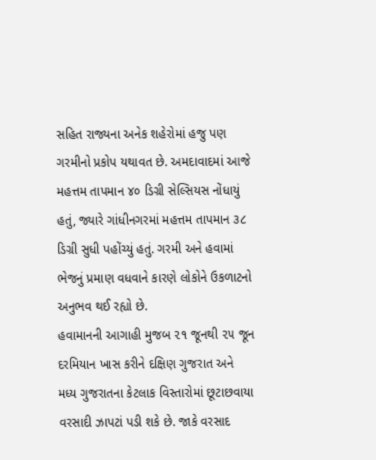સહિત રાજ્યના અનેક શહેરોમાં હજુ પણ ગરમીનો પ્રકોપ યથાવત છે. અમદાવાદમાં આજે મહત્તમ તાપમાન ૪૦ ડિગ્રી સેલ્સિયસ નોંધાયું હતું, જ્યારે ગાંધીનગરમાં મહત્તમ તાપમાન ૩૮ ડિગ્રી સુધી પહોંચ્યું હતું. ગરમી અને હવામાં ભેજનું પ્રમાણ વધવાને કારણે લોકોને ઉકળાટનો અનુભવ થઈ રહ્યો છે.
હવામાનની આગાહી મુજબ ૨૧ જૂનથી ૨૫ જૂન દરમિયાન ખાસ કરીને દક્ષિણ ગુજરાત અને મધ્ય ગુજરાતના કેટલાક વિસ્તારોમાં છૂટાછવાયા વરસાદી ઝાપટાં પડી શકે છે. જાકે વરસાદ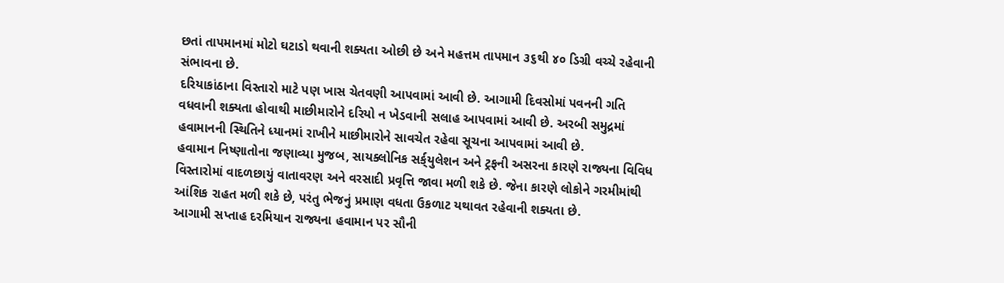છતાં તાપમાનમાં મોટો ઘટાડો થવાની શક્યતા ઓછી છે અને મહત્તમ તાપમાન ૩૬થી ૪૦ ડિગ્રી વચ્ચે રહેવાની સંભાવના છે.
દરિયાકાંઠાના વિસ્તારો માટે પણ ખાસ ચેતવણી આપવામાં આવી છે. આગામી દિવસોમાં પવનની ગતિ વધવાની શક્યતા હોવાથી માછીમારોને દરિયો ન ખેડવાની સલાહ આપવામાં આવી છે. અરબી સમુદ્રમાં હવામાનની સ્થિતિને ધ્યાનમાં રાખીને માછીમારોને સાવચેત રહેવા સૂચના આપવામાં આવી છે.
હવામાન નિષ્ણાતોના જણાવ્યા મુજબ, સાયક્લોનિક સર્ક્‌યુલેશન અને ટ્રફની અસરના કારણે રાજ્યના વિવિધ વિસ્તારોમાં વાદળછાયું વાતાવરણ અને વરસાદી પ્રવૃત્તિ જાવા મળી શકે છે. જેના કારણે લોકોને ગરમીમાંથી આંશિક રાહત મળી શકે છે, પરંતુ ભેજનું પ્રમાણ વધતા ઉકળાટ યથાવત રહેવાની શક્યતા છે.
આગામી સપ્તાહ દરમિયાન રાજ્યના હવામાન પર સૌની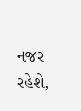નજર રહેશે,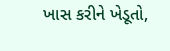ખાસ કરીને ખેડૂતો,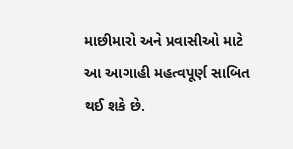માછીમારો અને પ્રવાસીઓ માટે આ આગાહી મહત્વપૂર્ણ સાબિત થઈ શકે છે.